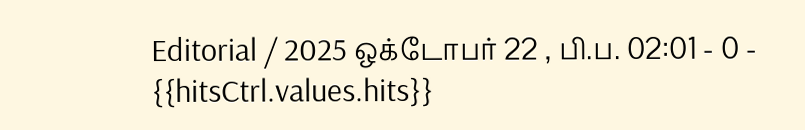Editorial / 2025 ஒக்டோபர் 22 , பி.ப. 02:01 - 0 - {{hitsCtrl.values.hits}}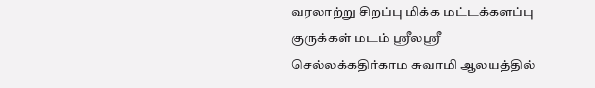வரலாற்று சிறப்பு மிக்க மட்டக்களப்பு குருக்கள் மடம் ஸ்ரீலஸ்ரீ செல்லக்கதிர்காம சுவாமி ஆலயத்தில்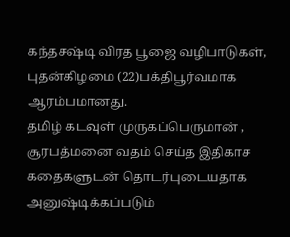கந்தசஷ்டி விரத பூஜை வழிபாடுகள், புதன்கிழமை (22)பக்திபூர்வமாக ஆரம்பமானது.
தமிழ் கடவுள் முருகப்பெருமான் , சூரபத்மனை வதம் செய்த இதிகாச கதைகளுடன் தொடர்புடையதாக அனுஷ்டிக்கப்படும்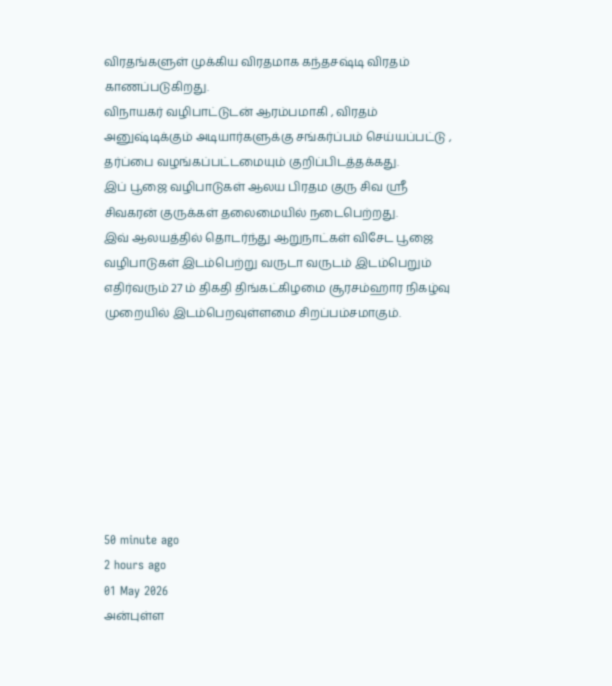விரதங்களுள் முக்கிய விரதமாக கந்தசஷ்டி விரதம் காணப்படுகிறது.
விநாயகர் வழிபாட்டுடன் ஆரம்பமாகி , விரதம் அனுஷ்டிக்கும் அடியார்களுக்கு சங்கர்ப்பம் செய்யப்பட்டு , தர்ப்பை வழங்கப்பட்டமையும் குறிப்பிடத்தக்கது.
இப் பூஜை வழிபாடுகள் ஆலய பிரதம குரு சிவ ஸ்ரீ சிவகரன் குருக்கள் தலைமையில் நடைபெற்றது.
இவ் ஆலயத்தில் தொடர்ந்து ஆறுநாட்கள் விசேட பூஜை வழிபாடுகள் இடம்பெற்று வருடா வருடம் இடம்பெறும் எதிர்வரும் 27 ம் திகதி திங்கட்கிழமை சூரசம்ஹார நிகழ்வு முறையில் இடம்பெறவுள்ளமை சிறப்பம்சமாகும்.








50 minute ago
2 hours ago
01 May 2026
அன்புள்ள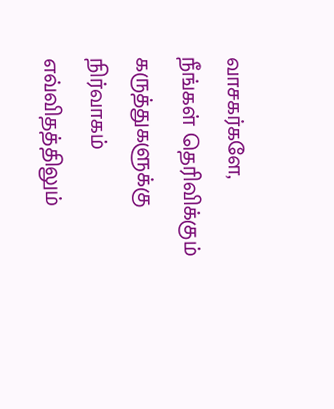வாசகர்களே,
நீங்கள் தெரிவிக்கும் கருத்துகளுக்கு நிர்வாகம் எவ்விதத்திலும்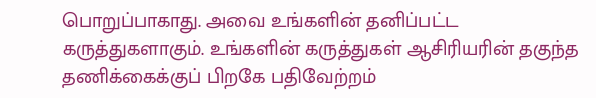பொறுப்பாகாது. அவை உங்களின் தனிப்பட்ட கருத்துகளாகும். உங்களின் கருத்துகள் ஆசிரியரின் தகுந்த தணிக்கைக்குப் பிறகே பதிவேற்றம்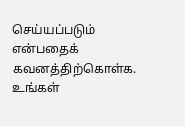செய்யப்படும் என்பதைக் கவனத்திற்கொள்க. உங்கள்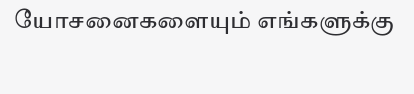யோசனைகளையும் எங்களுக்கு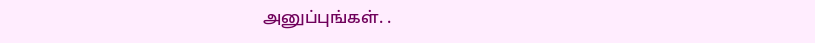அனுப்புங்கள். .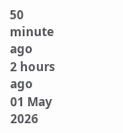50 minute ago
2 hours ago
01 May 2026